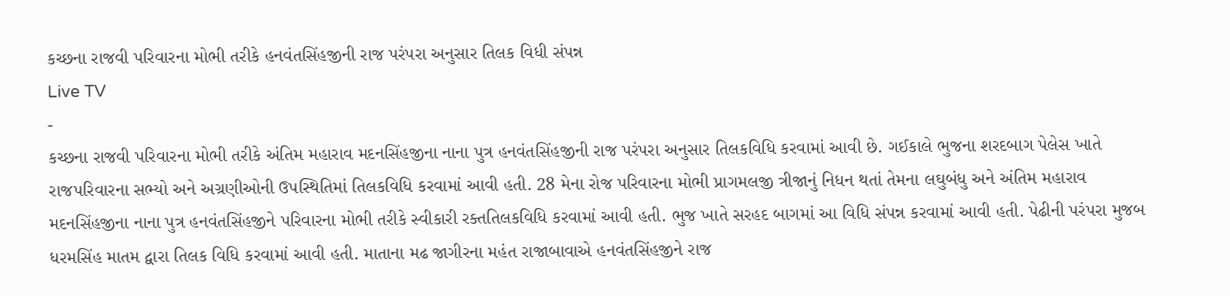કચ્છના રાજવી પરિવારના મોભી તરીકે હનવંતસિંહજીની રાજ પરંપરા અનુસાર તિલક વિધી સંપન્ન
Live TV
-
કચ્છના રાજવી પરિવારના મોભી તરીકે અંતિમ મહારાવ મદનસિંહજીના નાના પુત્ર હનવંતસિંહજીની રાજ પરંપરા અનુસાર તિલકવિધિ કરવામાં આવી છે. ગઈકાલે ભુજના શરદબાગ પેલેસ ખાતે રાજપરિવારના સભ્યો અને અગ્રણીઓની ઉપસ્થિતિમાં તિલકવિધિ કરવામાં આવી હતી. 28 મેના રોજ પરિવારના મોભી પ્રાગમલજી ત્રીજાનું નિધન થતાં તેમના લઘુબંધુ અને અંતિમ મહારાવ મદનસિંહજીના નાના પુત્ર હનવંતસિંહજીને પરિવારના મોભી તરીકે સ્વીકારી રક્તતિલકવિધિ કરવામાં આવી હતી. ભુજ ખાતે સરહદ બાગમાં આ વિધિ સંપન્ન કરવામાં આવી હતી. પેઢીની પરંપરા મુજબ ધરમસિંહ માતમ દ્વારા તિલક વિધિ કરવામાં આવી હતી. માતાના મઢ જાગીરના મહંત રાજાબાવાએ હનવંતસિંહજીને રાજ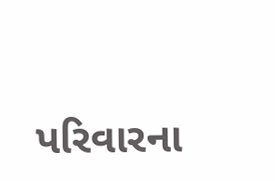પરિવારના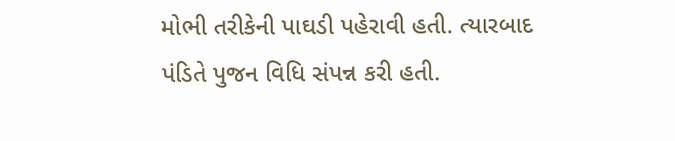મોભી તરીકેની પાઘડી પહેરાવી હતી. ત્યારબાદ પંડિતે પુજન વિધિ સંપન્ન કરી હતી.